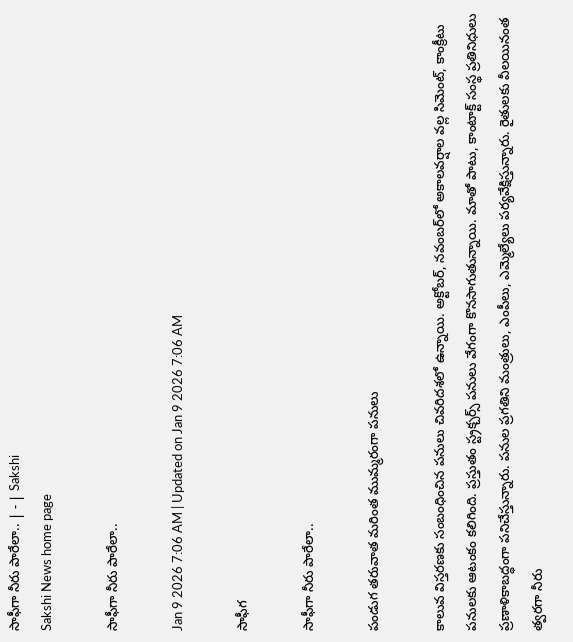సాఫీగా నీరు పారేలా.. | - | Sakshi
Sakshi News home page

సాఫీగా నీరు పారేలా..

Jan 9 2026 7:06 AM | Updated on Jan 9 2026 7:06 AM

సాఫీగ

సాఫీగా నీరు పారేలా..

పండుగ తరువాత మరింత ముమ్మరంగా పనులు

కాలువ విస్తరణకు సంబంధించిన పనులు చివరిదశలో ఉన్నాయి. అక్టోబర్‌, నవంబర్‌లో అకాలవర్షాల వల్ల సిమెంట్‌, కాంక్రీటు పనులకు ఆటంకం కలిగింది. ప్రస్తుతం స్ట్రక్చర్స్‌ పనులు వేగంగా కొనసాగుతున్నాయి. మాతో పాటు, కాంటాక్ట్‌ సంస్థ ప్రతినిధులు ప్రణాళికాబద్ధంగా పనిచేస్తున్నారు. పనుల ప్రగతిని మంత్రులు, ఎంపీలు, ఎమ్మెల్యేలు పర్యవేక్షిస్తున్నారు. రైతులకు వీలయినంత త్వరగా నీరు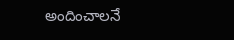అందించాలనే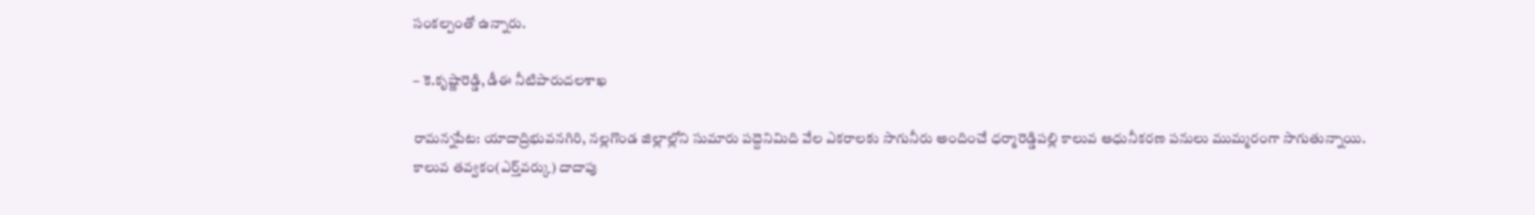సంకల్పంతో ఉన్నారు.

– కె.కృష్ణారెడ్డి, డీఈ నీటిపారుదలశాఖ

రామన్నపేట: యాదాద్రిభువనగిరి, నల్లగొండ జిల్లాల్లోని సుమారు పద్దెనిమిది వేల ఎకరాలకు సాగునీరు అందించే ధర్మారెడ్డిపల్లి కాలువ ఆధునీకరణ పనులు ముమ్మరంగా సాగుతున్నాయి. కాలువ తవ్వకం(ఎర్త్‌వర్కు) దాదాపు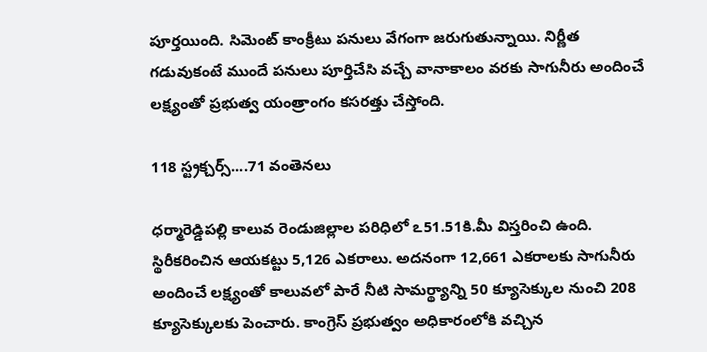పూర్తయింది. సిమెంట్‌ కాంక్రీటు పనులు వేగంగా జరుగుతున్నాయి. నిర్ణీత గడువుకంటే ముందే పనులు పూర్తిచేసి వచ్చే వానాకాలం వరకు సాగునీరు అందించే లక్ష్యంతో ప్రభుత్వ యంత్రాంగం కసరత్తు చేస్తోంది.

118 స్ట్రక్చర్స్‌....71 వంతెనలు

ధర్మారెడ్డిపల్లి కాలువ రెండుజిల్లాల పరిధిలో ఽ51.51కి.మీ విస్తరించి ఉంది. స్థిరీకరించిన ఆయకట్టు 5,126 ఎకరాలు. అదనంగా 12,661 ఎకరాలకు సాగునీరు అందించే లక్ష్యంతో కాలువలో పారే నీటి సామర్థ్యాన్ని 50 క్యూసెక్కుల నుంచి 208 క్యూసెక్కులకు పెంచారు. కాంగ్రెస్‌ ప్రభుత్వం అధికారంలోకి వచ్చిన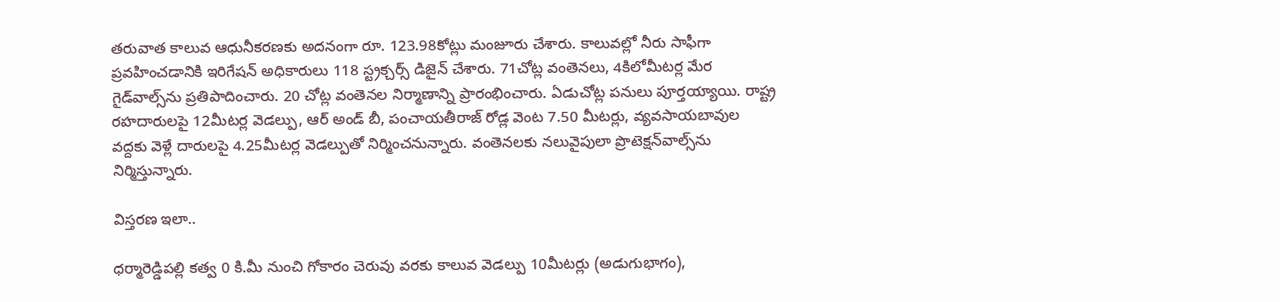తరువాత కాలువ ఆధునీకరణకు అదనంగా రూ. 123.98కోట్లు మంజూరు చేశారు. కాలువల్లో నీరు సాఫీగా ప్రవహించడానికి ఇరిగేషన్‌ అధికారులు 118 స్ట్రక్చర్స్‌ డిజైన్‌ చేశారు. 71చోట్ల వంతెనలు, 4కిలోమీటర్ల మేర గైడ్‌వాల్స్‌ను ప్రతిపాదించారు. 20 చోట్ల వంతెనల నిర్మాణాన్ని ప్రారంభించారు. ఏడుచోట్ల పనులు పూర్తయ్యాయి. రాష్ట్ర రహదారులపై 12మీటర్ల వెడల్పు, ఆర్‌ అండ్‌ బీ, పంచాయతీరాజ్‌ రోడ్ల వెంట 7.50 మీటర్లు, వ్యవసాయబావుల వద్దకు వెళ్లే దారులపై 4.25మీటర్ల వెడల్పుతో నిర్మించనున్నారు. వంతెనలకు నలువైపులా ప్రొటెక్షన్‌వాల్స్‌ను నిర్మిస్తున్నారు.

విస్తరణ ఇలా..

ధర్మారెడ్డిపల్లి కత్వ 0 కి.మీ నుంచి గోకారం చెరువు వరకు కాలువ వెడల్పు 10మీటర్లు (అడుగుభాగం),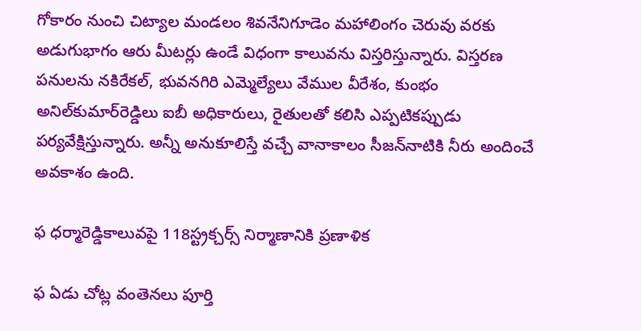గోకారం నుంచి చిట్యాల మండలం శివనేనిగూడెం మహాలింగం చెరువు వరకు అడుగుభాగం ఆరు మీటర్లు ఉండే విధంగా కాలువను విస్తరిస్తున్నారు. విస్తరణ పనులను నకిరేకల్‌, భువనగిరి ఎమ్మెల్యేలు వేముల వీరేశం, కుంభం అనిల్‌కుమార్‌రెడ్డిలు ఐబీ అధికారులు, రైతులతో కలిసి ఎప్పటికప్పుడు పర్యవేక్షిస్తున్నారు. అన్నీ అనుకూలిస్తే వచ్చే వానాకాలం సీజన్‌నాటికి నీరు అందించే అవకాశం ఉంది.

ఫ ధర్మారెడ్డికాలువపై 118స్ట్రక్చర్స్‌ నిర్మాణానికి ప్రణాళిక

ఫ ఏడు చోట్ల వంతెనలు పూర్తి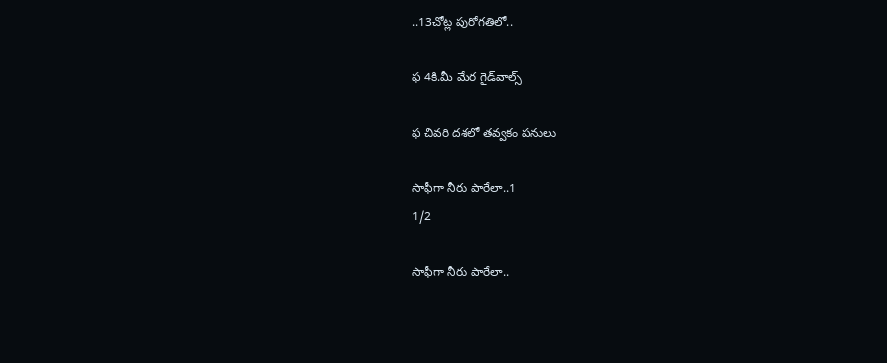..13చోట్ల పురోగతిలో..

ఫ 4కి.మీ మేర గైడ్‌వాల్స్‌

ఫ చివరి దశలో తవ్వకం పనులు

సాఫీగా నీరు పారేలా..1
1/2

సాఫీగా నీరు పారేలా..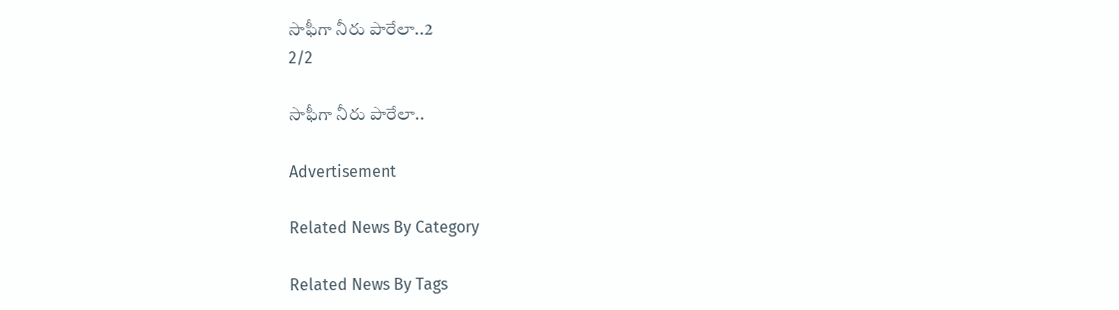సాఫీగా నీరు పారేలా..2
2/2

సాఫీగా నీరు పారేలా..

Advertisement

Related News By Category

Related News By Tags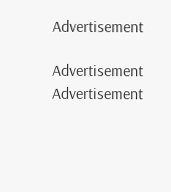Advertisement

Advertisement
Advertisement